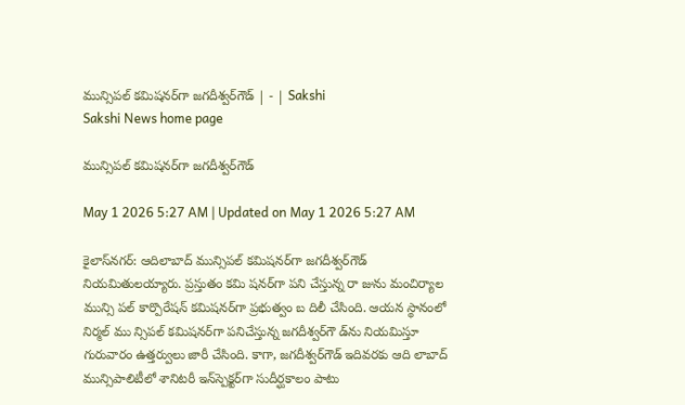మున్సిపల్‌ కమిషనర్‌గా జగదీశ్వర్‌గౌడ్‌ | - | Sakshi
Sakshi News home page

మున్సిపల్‌ కమిషనర్‌గా జగదీశ్వర్‌గౌడ్‌

May 1 2026 5:27 AM | Updated on May 1 2026 5:27 AM

కైలాస్‌నగర్‌: ఆదిలాబాద్‌ మున్సిపల్‌ కమిషనర్‌గా జగదీశ్వర్‌గౌడ్‌ నియమితులయ్యారు. ప్రస్తుతం కమి షనర్‌గా పని చేస్తున్న రా జును మంచిర్యాల మున్సి పల్‌ కార్పొరేషన్‌ కమిషనర్‌గా ప్రభుత్వం బ దిలీ చేసింది. ఆయన స్థానంలో నిర్మల్‌ ము న్సిపల్‌ కమిషనర్‌గా పనిచేస్తున్న జగదీశ్వర్‌గౌ డ్‌ను నియమిస్తూ గురువారం ఉత్తర్వులు జారీ చేసింది. కాగా, జగదీశ్వర్‌గౌడ్‌ ఇదివరకు ఆది లాబాద్‌ మున్సిపాలిటీలో శానిటరీ ఇన్‌స్పెక్టర్‌గా సుదీర్ఘకాలం పాటు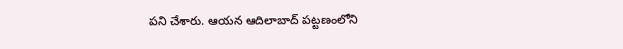పని చేశారు. ఆయన ఆదిలాబాద్‌ పట్టణంలోని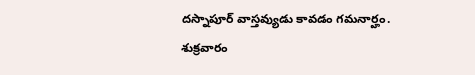దస్నాపూర్‌ వాస్తవ్యుడు కావడం గమనార్హం. శుక్రవారం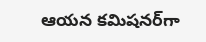ఆయన కమిషనర్‌గా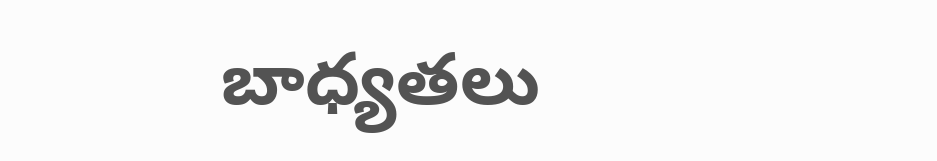బాధ్యతలు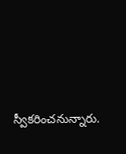స్వీకరించనున్నారు.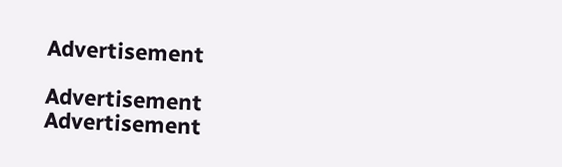Advertisement

Advertisement
Advertisement